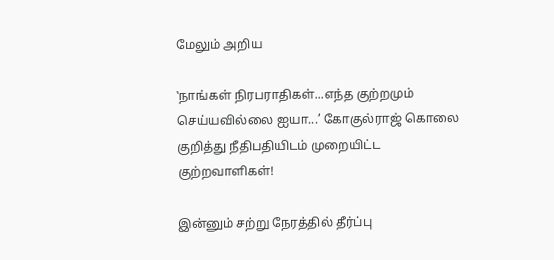மேலும் அறிய

‛நாங்கள் நிரபராதிகள்...எந்த குற்றமும் செய்யவில்லை ஐயா...’ கோகுல்ராஜ் கொலை குறித்து நீதிபதியிடம் முறையிட்ட குற்றவாளிகள்!

இன்னும் சற்று நேரத்தில் தீர்ப்பு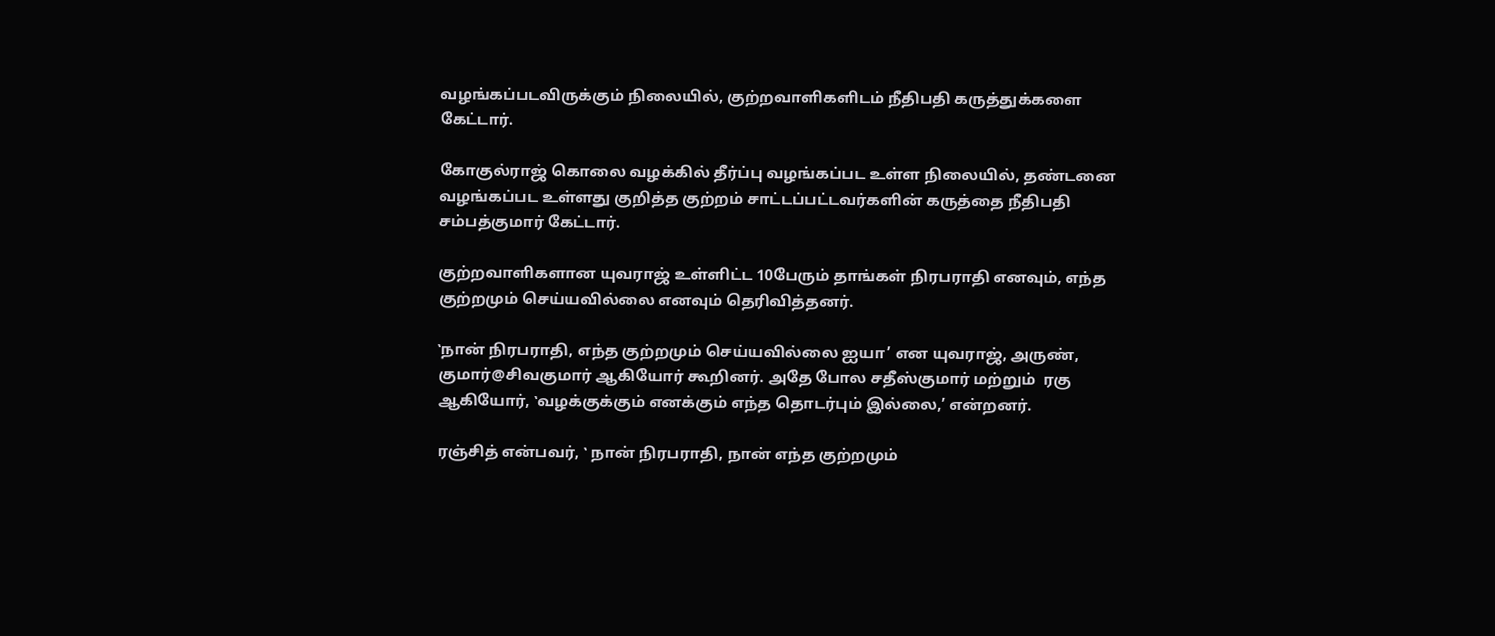வழங்கப்படவிருக்கும் நிலையில், குற்றவாளிகளிடம் நீதிபதி கருத்துக்களை கேட்டார்.

கோகுல்ராஜ் கொலை வழக்கில் தீர்ப்பு வழங்கப்பட உள்ள நிலையில், தண்டனை வழங்கப்பட உள்ளது குறித்த குற்றம் சாட்டப்பட்டவர்களின் கருத்தை நீதிபதி சம்பத்குமார் கேட்டார்.

குற்றவாளிகளான யுவராஜ் உள்ளிட்ட 10பேரும் தாங்கள் நிரபராதி எனவும், எந்த குற்றமும் செய்யவில்லை எனவும் தெரிவித்தனர்.

‛நான் நிரபராதி, எந்த குற்றமும் செய்யவில்லை ஐயா’ என யுவராஜ், அருண், குமார்@சிவகுமார் ஆகியோர் கூறினர். அதே போல சதீஸ்குமார் மற்றும்  ரகு ஆகியோர், ‛வழக்குக்கும் எனக்கும் எந்த தொடர்பும் இல்லை,’ என்றனர்.

ரஞ்சித் என்பவர், ‛ நான் நிரபராதி, நான் எந்த குற்றமும்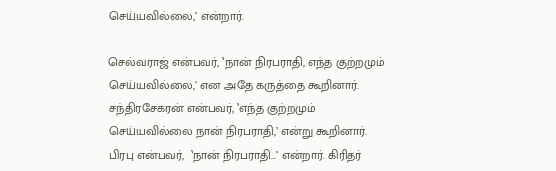செய்யவில்லை,’ என்றார்.

செல்வராஜ் என்பவர், ‛நான் நிரபராதி, எந்த குற்றமும் செய்யவில்லை,’ என அதே கருத்தை கூறினார். சந்திரசேகரன் என்பவர், ‛எந்த குற்றமும் செய்யவில்லை நான் நிரபராதி,’ என்று கூறினார். பிரபு என்பவர்,  ‛நான் நிரபராதி...’ என்றார். கிரிதர்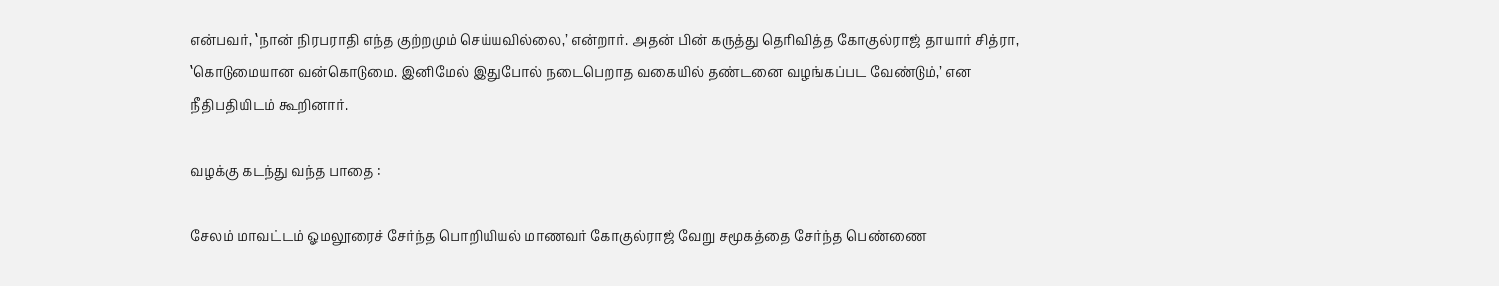என்பவர், ‛நான் நிரபராதி எந்த குற்றமும் செய்யவில்லை,’ என்றார். அதன் பின் கருத்து தெரிவித்த கோகுல்ராஜ் தாயார் சித்ரா, ‛கொடுமையான வன்கொடுமை. இனிமேல் இதுபோல் நடைபெறாத வகையில் தண்டனை வழங்கப்பட வேண்டும்,’ என நீதிபதியிடம் கூறினார்.

வழக்கு கடந்து வந்த பாதை :

சேலம் மாவட்டம் ஓமலூரைச் சேர்ந்த பொறியியல் மாணவர் கோகுல்ராஜ் வேறு சமூகத்தை சேர்ந்த பெண்ணை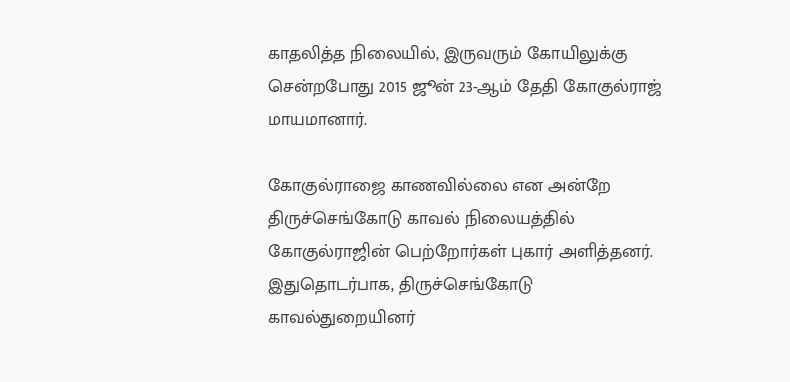காதலித்த நிலையில், இருவரும் கோயிலுக்கு சென்றபோது 2015 ஜூன் 23-ஆம் தேதி கோகுல்ராஜ் மாயமானார்.

கோகுல்ராஜை காணவில்லை என அன்றே திருச்செங்கோடு காவல் நிலையத்தில் கோகுல்ராஜின் பெற்றோர்கள் புகார் அளித்தனர். இதுதொடர்பாக, திருச்செங்கோடு காவல்துறையினர்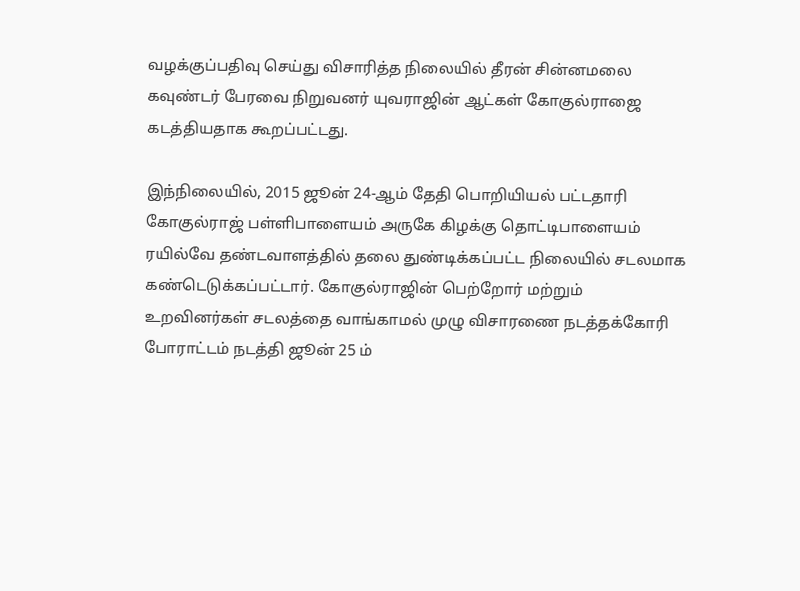வழக்குப்பதிவு செய்து விசாரித்த நிலையில் தீரன் சின்னமலை கவுண்டர் பேரவை நிறுவனர் யுவராஜின் ஆட்கள் கோகுல்ராஜை கடத்தியதாக கூறப்பட்டது.

இந்நிலையில், 2015 ஜூன் 24-ஆம் தேதி பொறியியல் பட்டதாரி கோகுல்ராஜ் பள்ளிபாளையம் அருகே கிழக்கு தொட்டிபாளையம் ரயில்வே தண்டவாளத்தில் தலை துண்டிக்கப்பட்ட நிலையில் சடலமாக கண்டெடுக்கப்பட்டார். கோகுல்ராஜின் பெற்றோர் மற்றும் உறவினர்கள் சடலத்தை வாங்காமல் முழு விசாரணை நடத்தக்கோரி போராட்டம் நடத்தி ஜூன் 25 ம்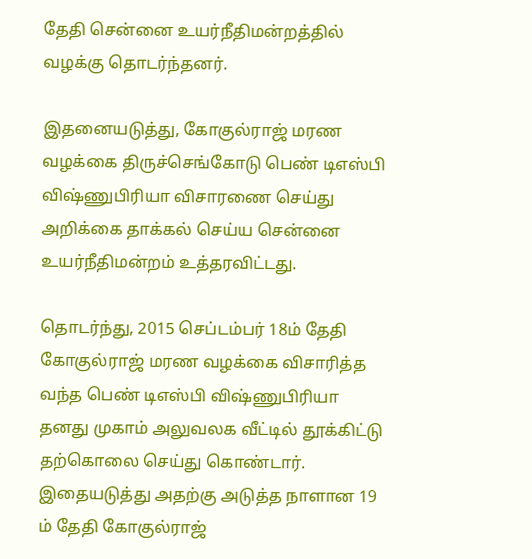தேதி சென்னை உயர்நீதிமன்றத்தில் வழக்கு தொடர்ந்தனர்.

இதனையடுத்து, கோகுல்ராஜ் மரண வழக்கை திருச்செங்கோடு பெண் டிஎஸ்பி விஷ்ணுபிரியா விசாரணை செய்து அறிக்கை தாக்கல் செய்ய சென்னை உயர்நீதிமன்றம் உத்தரவிட்டது.

தொடர்ந்து, 2015 செப்டம்பர் 18ம் தேதி கோகுல்ராஜ் மரண வழக்கை விசாரித்த வந்த பெண் டிஎஸ்பி விஷ்ணுபிரியா தனது முகாம் அலுவலக வீட்டில் தூக்கிட்டு தற்கொலை செய்து கொண்டார். இதையடுத்து அதற்கு அடுத்த நாளான 19 ம் தேதி கோகுல்ராஜ்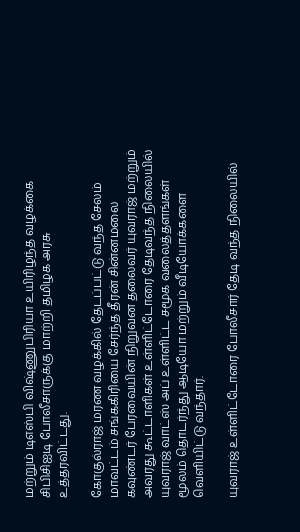மற்றும் டிஎஸ்பி விஷ்ணுபிரியா உயிரிழந்த வழக்கை சிபிசிஐடி போலீசாருக்கு மாற்றி தமிழக அரசு உத்தரவிட்டது.

கோகுல்ராஜ் மரண வழக்கில் தேடப்பட்டு வந்த சேலம் மாவட்டம் சங்ககிரியை சேர்ந்த தீரன் சின்னமலை கவுண்டர் பேரவையின் நிறுவன தலைவர் யுவராஜ் மற்றும் அவரது கூட்டாளிகள் உள்ளிட்டோரை தேடிவந்த நிலையில் யுவராஜ் வாட்ஸ் அப் உள்ளிட்ட சமூக வலைத்தளங்கள் மூலம் தொடர்ந்து ஆடியோ மற்றும் வீடியோக்களை வெளியிட்டு வந்தார்.

யுவராஜ் உள்ளிட்டோரை போலீசார் தேடி வந்த நிலையில்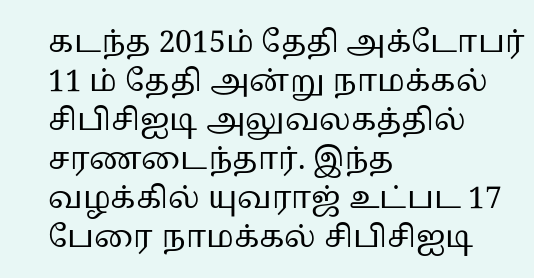கடந்த 2015ம் தேதி அக்டோபர் 11 ம் தேதி அன்று நாமக்கல் சிபிசிஐடி அலுவலகத்தில் சரணடைந்தார். இந்த வழக்கில் யுவராஜ் உட்பட 17 பேரை நாமக்கல் சிபிசிஐடி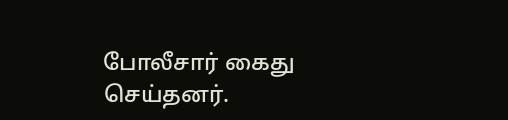போலீசார் கைது செய்தனர்.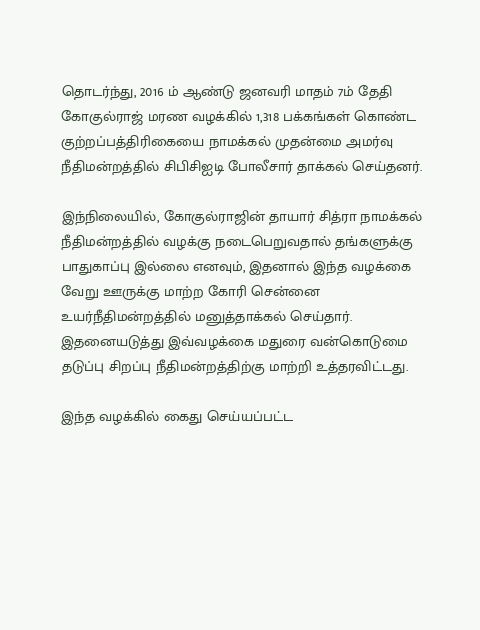தொடர்ந்து, 2016 ம் ஆண்டு ஜனவரி மாதம் 7ம் தேதி  கோகுல்ராஜ் மரண வழக்கில் 1,318 பக்கங்கள் கொண்ட குற்றப்பத்திரிகையை நாமக்கல் முதன்மை அமர்வு நீதிமன்றத்தில் சிபிசிஐடி போலீசார் தாக்கல் செய்தனர்.

இந்நிலையில், கோகுல்ராஜின் தாயார் சித்ரா நாமக்கல் நீதிமன்றத்தில் வழக்கு நடைபெறுவதால் தங்களுக்கு பாதுகாப்பு இல்லை எனவும், இதனால் இந்த வழக்கை வேறு ஊருக்கு மாற்ற கோரி சென்னை உயர்நீதிமன்றத்தில் மனுத்தாக்கல் செய்தார். இதனையடுத்து இவ்வழக்கை மதுரை வன்கொடுமை தடுப்பு சிறப்பு நீதிமன்றத்திற்கு மாற்றி உத்தரவிட்டது.

இந்த வழக்கில் கைது செய்யப்பட்ட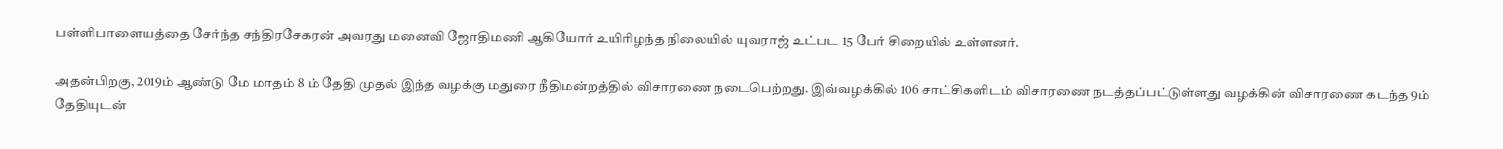பள்ளிபாளையத்தை சேர்ந்த சந்திரசேகரன் அவரது மனைவி ஜோதிமணி ஆகியோர் உயிரிழந்த நிலையில் யுவராஜ் உட்பட 15 பேர் சிறையில் உள்ளனர்.

அதன்பிறகு, 2019ம் ஆண்டு மே மாதம் 8 ம் தேதி முதல் இந்த வழக்கு மதுரை நீதிமன்றத்தில் விசாரணை நடைபெற்றது. இவ்வழக்கில் 106 சாட்சிகளிடம் விசாரணை நடத்தப்பட்டுள்ளது வழக்கின் விசாரணை கடந்த 9ம் தேதியுடன்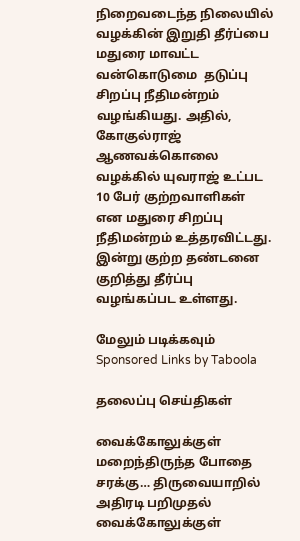நிறைவடைந்த நிலையில் வழக்கின் இறுதி தீர்ப்பை மதுரை மாவட்ட வன்கொடுமை  தடுப்பு சிறப்பு நீதிமன்றம் வழங்கியது. அதில், கோகுல்ராஜ் ஆணவக்கொலை வழக்கில் யுவராஜ் உட்பட 10 பேர் குற்றவாளிகள் என மதுரை சிறப்பு நீதிமன்றம் உத்தரவிட்டது. இன்று குற்ற தண்டனை குறித்து தீர்ப்பு வழங்கப்பட உள்ளது.

மேலும் படிக்கவும்
Sponsored Links by Taboola

தலைப்பு செய்திகள்

வைக்கோலுக்குள் மறைந்திருந்த போதை சரக்கு… திருவையாறில் அதிரடி பறிமுதல்
வைக்கோலுக்குள்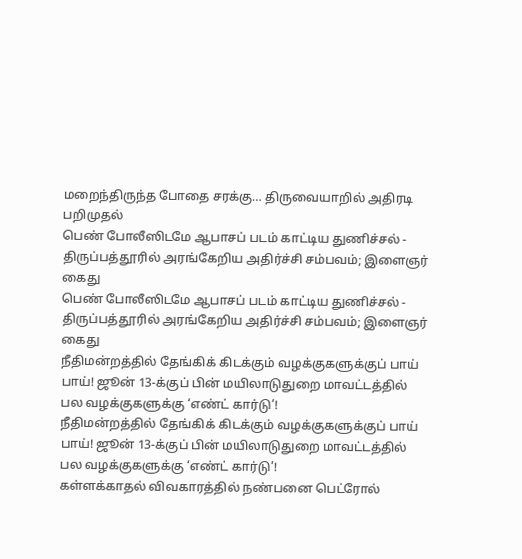மறைந்திருந்த போதை சரக்கு… திருவையாறில் அதிரடி பறிமுதல்
பெண் போலீஸிடமே ஆபாசப் படம் காட்டிய துணிச்சல் - திருப்பத்தூரில் அரங்கேறிய அதிர்ச்சி சம்பவம்; இளைஞர் கைது
பெண் போலீஸிடமே ஆபாசப் படம் காட்டிய துணிச்சல் - திருப்பத்தூரில் அரங்கேறிய அதிர்ச்சி சம்பவம்; இளைஞர் கைது
நீதிமன்றத்தில் தேங்கிக் கிடக்கும் வழக்குகளுக்குப் பாய் பாய்! ஜூன் 13-க்குப் பின் மயிலாடுதுறை மாவட்டத்தில் பல வழக்குகளுக்கு ‘எண்ட் கார்டு’!
நீதிமன்றத்தில் தேங்கிக் கிடக்கும் வழக்குகளுக்குப் பாய் பாய்! ஜூன் 13-க்குப் பின் மயிலாடுதுறை மாவட்டத்தில் பல வழக்குகளுக்கு ‘எண்ட் கார்டு’!
கள்ளக்காதல் விவகாரத்தில் நண்பனை பெட்ரோல்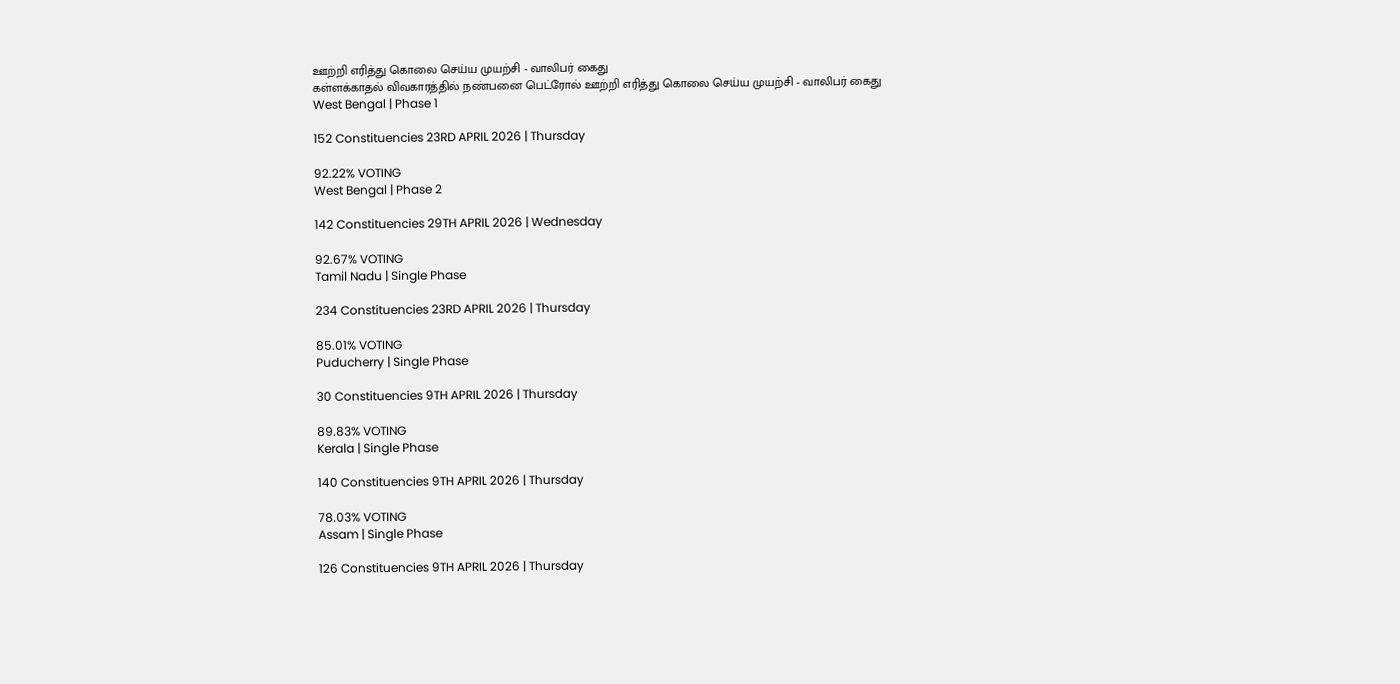ஊற்றி எரித்து கொலை செய்ய முயற்சி - வாலிபர் கைது
கள்ளக்காதல் விவகாரத்தில் நண்பனை பெட்ரோல் ஊற்றி எரித்து கொலை செய்ய முயற்சி - வாலிபர் கைது
West Bengal | Phase 1

152 Constituencies 23RD APRIL 2026 | Thursday

92.22% VOTING
West Bengal | Phase 2

142 Constituencies 29TH APRIL 2026 | Wednesday

92.67% VOTING
Tamil Nadu | Single Phase

234 Constituencies 23RD APRIL 2026 | Thursday

85.01% VOTING
Puducherry | Single Phase

30 Constituencies 9TH APRIL 2026 | Thursday

89.83% VOTING
Kerala | Single Phase

140 Constituencies 9TH APRIL 2026 | Thursday

78.03% VOTING
Assam | Single Phase

126 Constituencies 9TH APRIL 2026 | Thursday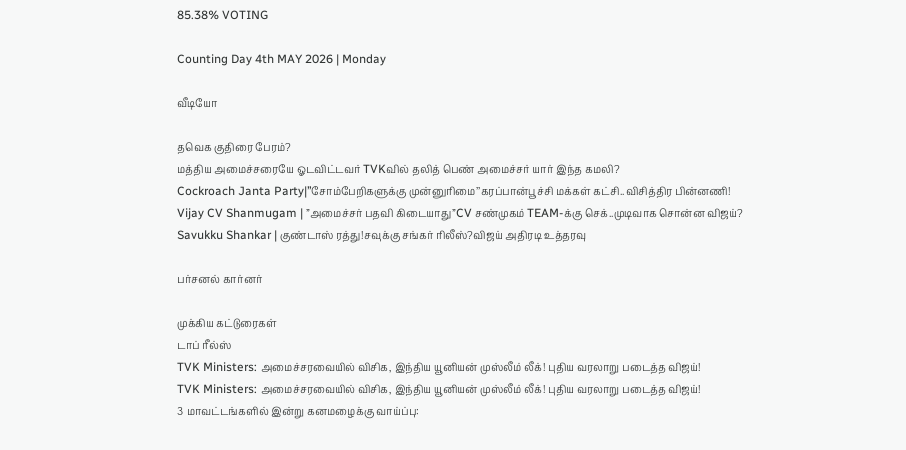85.38% VOTING

Counting Day 4th MAY 2026 | Monday

வீடியோ

தவெக குதிரை பேரம்?
மத்திய அமைச்சரையே ஓடவிட்டவர் TVKவில் தலித் பெண் அமைச்சர் யார் இந்த கமலி?
Cockroach Janta Party|’’சோம்பேறிகளுக்கு முன்னுரிமை’’கரப்பான்பூச்சி மக்கள் கட்சி..விசித்திர பின்னணி!
Vijay CV Shanmugam | ”அமைச்சர் பதவி கிடையாது”CV சண்முகம் TEAM-க்கு செக்..முடிவாக சொன்ன விஜய்?
Savukku Shankar | குண்டாஸ் ரத்து!சவுக்கு சங்கர் ரிலீஸ்?விஜய் அதிரடி உத்தரவு

பர்சனல் கார்னர்

முக்கிய கட்டுரைகள்
டாப் ரீல்ஸ்
TVK Ministers: அமைச்சரவையில் விசிக, இந்திய யூனியன் முஸ்லீம் லீக்! புதிய வரலாறு படைத்த விஜய்!
TVK Ministers: அமைச்சரவையில் விசிக, இந்திய யூனியன் முஸ்லீம் லீக்! புதிய வரலாறு படைத்த விஜய்!
3 மாவட்டங்களில் இன்று கனமழைக்கு வாய்ப்பு: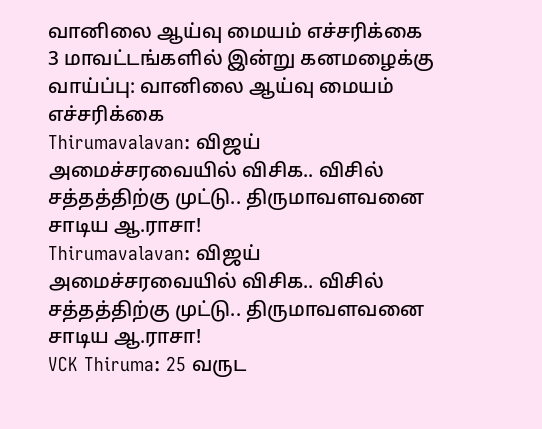வானிலை ஆய்வு மையம் எச்சரிக்கை
3 மாவட்டங்களில் இன்று கனமழைக்கு வாய்ப்பு: வானிலை ஆய்வு மையம் எச்சரிக்கை
Thirumavalavan: விஜய் அமைச்சரவையில் விசிக.. விசில் சத்தத்திற்கு முட்டு.. திருமாவளவனை சாடிய ஆ.ராசா!
Thirumavalavan: விஜய் அமைச்சரவையில் விசிக.. விசில் சத்தத்திற்கு முட்டு.. திருமாவளவனை சாடிய ஆ.ராசா!
VCK Thiruma: 25 வருட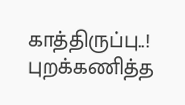காத்திருப்பு..! புறக்கணித்த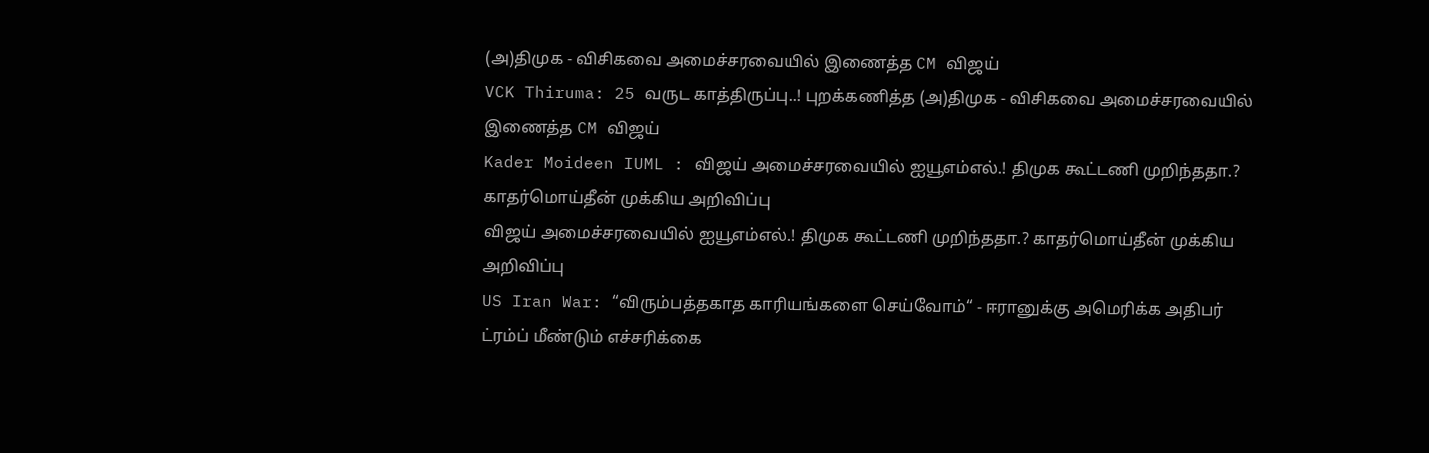(அ)திமுக - விசிகவை அமைச்சரவையில் இணைத்த CM விஜய்
VCK Thiruma: 25 வருட காத்திருப்பு..! புறக்கணித்த (அ)திமுக - விசிகவை அமைச்சரவையில் இணைத்த CM விஜய்
Kader Moideen IUML : விஜய் அமைச்சரவையில் ஐயூஎம்எல்.! திமுக கூட்டணி முறிந்ததா.? காதர்மொய்தீன் முக்கிய அறிவிப்பு
விஜய் அமைச்சரவையில் ஐயூஎம்எல்.! திமுக கூட்டணி முறிந்ததா.? காதர்மொய்தீன் முக்கிய அறிவிப்பு
US Iran War: “விரும்பத்தகாத காரியங்களை செய்வோம்“ - ஈரானுக்கு அமெரிக்க அதிபர் ட்ரம்ப் மீண்டும் எச்சரிக்கை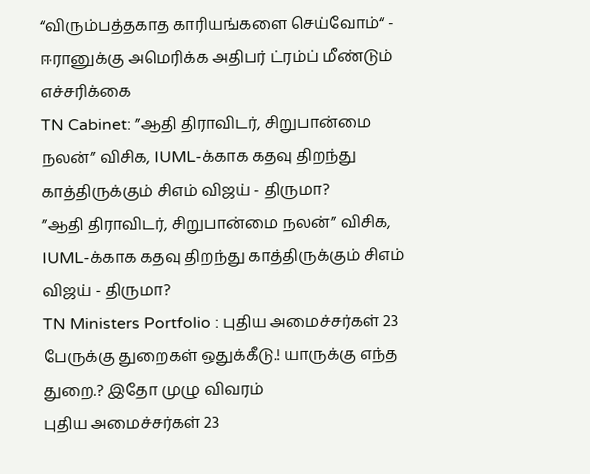“விரும்பத்தகாத காரியங்களை செய்வோம்“ - ஈரானுக்கு அமெரிக்க அதிபர் ட்ரம்ப் மீண்டும் எச்சரிக்கை
TN Cabinet: ”ஆதி திராவிடர், சிறுபான்மை நலன்” விசிக, IUML-க்காக கதவு திறந்து காத்திருக்கும் சிஎம் விஜய் - திருமா?
”ஆதி திராவிடர், சிறுபான்மை நலன்” விசிக, IUML-க்காக கதவு திறந்து காத்திருக்கும் சிஎம் விஜய் - திருமா?
TN Ministers Portfolio : புதிய அமைச்சர்கள் 23 பேருக்கு துறைகள் ஒதுக்கீடு.! யாருக்கு எந்த துறை.? இதோ முழு விவரம்
புதிய அமைச்சர்கள் 23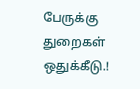பேருக்கு துறைகள் ஒதுக்கீடு.!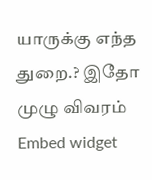யாருக்கு எந்த துறை.? இதோ முழு விவரம்
Embed widget